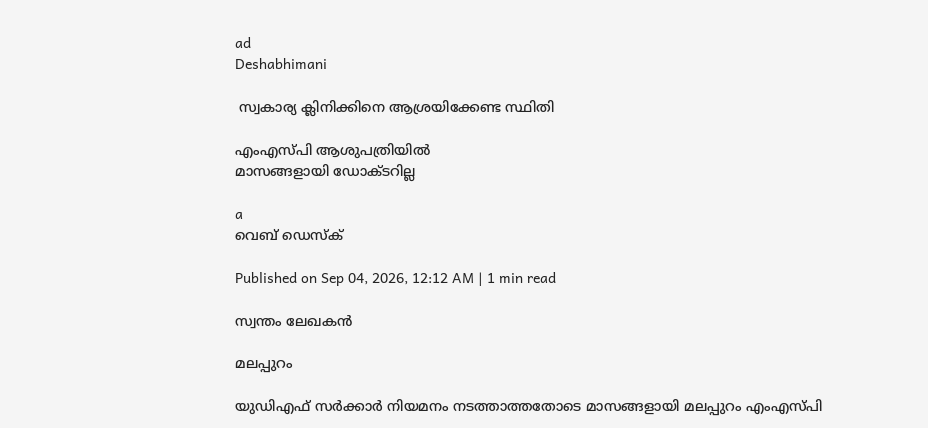ad
Deshabhimani

 സ്വകാര്യ ക്ലിനിക്കിനെ ആശ്രയിക്കേണ്ട സ്ഥിതി

എംഎസ്‌പി ആശുപത്രിയില്‍
മാസങ്ങളായി ഡോക്ടറില്ല

a
വെബ് ഡെസ്ക്

Published on Sep 04, 2026, 12:12 AM | 1 min read

സ്വന്തം ലേഖകന്‍

മലപ്പുറം

യുഡിഎഫ് സര്‍ക്കാര്‍ നിയമനം നടത്താത്തതോടെ മാസങ്ങളായി മലപ്പുറം എംഎസ്‌പി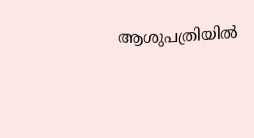ആശുപത്രിയില്‍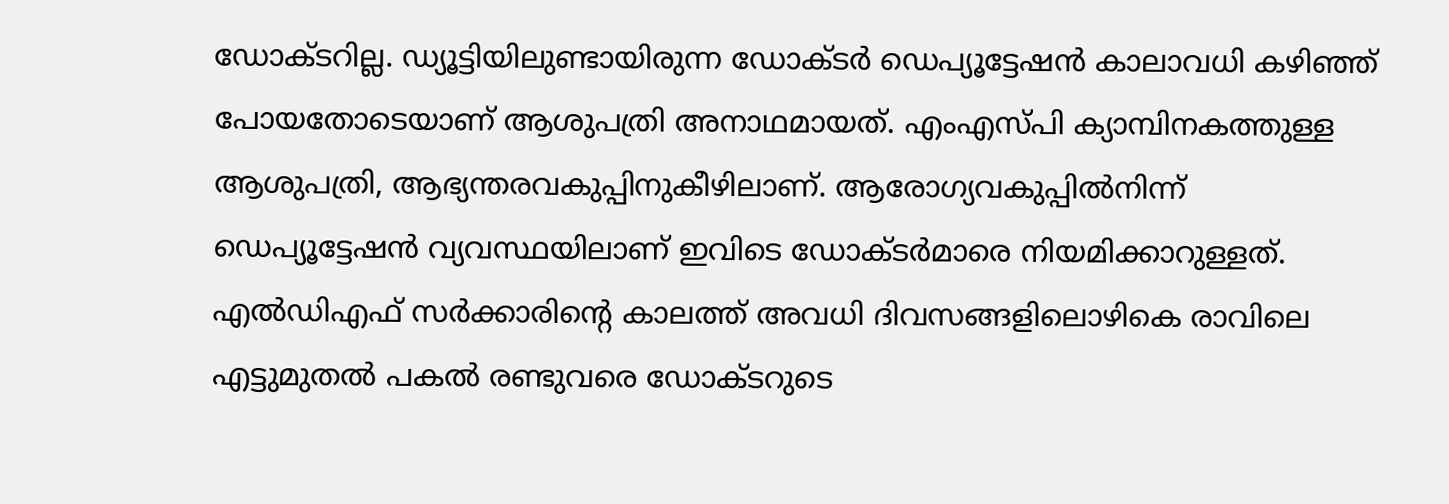ഡോക്ടറില്ല. ഡ്യൂട്ടിയിലുണ്ടായിരുന്ന ഡോക്ടര്‍ ഡെപ്യൂട്ടേഷന്‍ കാലാവധി കഴിഞ്ഞ് പോയതോടെയാണ് ആശുപത്രി അനാഥമായത്. എംഎസ്‍പി ക്യാമ്പിനകത്തുള്ള ആശുപത്രി, ആഭ്യന്തരവകുപ്പിനുകീഴിലാണ്. ആരോഗ്യവകുപ്പില്‍നിന്ന് ഡെപ്യൂട്ടേഷന്‍ വ്യവസ്ഥയിലാണ് ഇവിടെ ഡോക്ടര്‍മാരെ നിയമിക്കാറുള്ളത്. എല്‍ഡിഎഫ് സര്‍ക്കാരിന്റെ കാലത്ത് അവധി ദിവസങ്ങളിലൊഴികെ രാവിലെ എട്ടുമുതല്‍ പകല്‍ രണ്ടുവരെ ഡോക്ടറുടെ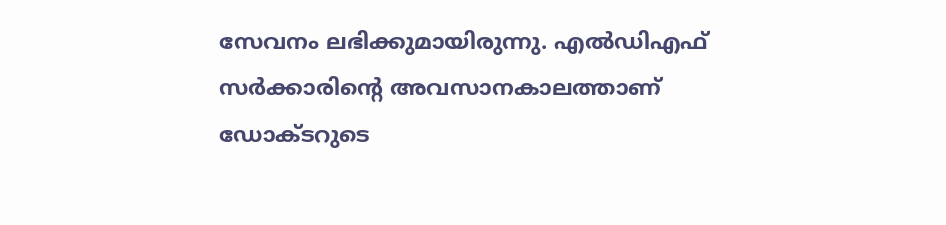സേവനം ലഭിക്കുമായിരുന്നു. എല്‍ഡിഎഫ് സര്‍ക്കാരിന്റെ അവസാനകാലത്താണ് ഡോക്ടറുടെ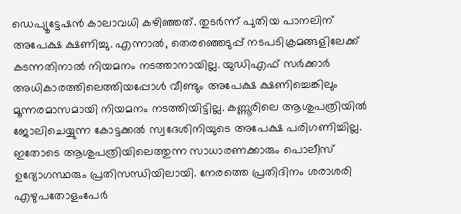ഡെപ്യൂട്ടേഷന്‍ കാലാവധി കഴിഞ്ഞത്. തുടര്‍ന്ന് പുതിയ പാനലിന് അപേക്ഷ ക്ഷണിച്ചു. എന്നാല്‍, തെരഞ്ഞെടുപ്പ് നടപടിക്രമങ്ങളിലേക്ക് കടന്നതിനാല്‍ നിയമനം നടത്താനായില്ല. യുഡിഎഫ് സര്‍ക്കാര്‍ അധികാരത്തിലെത്തിയപ്പോള്‍ വീണ്ടും അപേക്ഷ ക്ഷണിച്ചെങ്കിലും മൂന്നരമാസമായി നിയമനം നടത്തിയിട്ടില്ല. കണ്ണൂരിലെ ആശുപത്രിയില്‍ ജോലിചെയ്യുന്ന കോട്ടക്കല്‍ സ്വദേശിനിയുടെ അപേക്ഷ പരിഗണിച്ചില്ല. ഇതോടെ ആശുപത്രിയിലെത്തുന്ന സാധാരണക്കാരും പൊലീസ് ഉദ്യോഗസ്ഥരും പ്രതിസന്ധിയിലായി. നേരത്തെ പ്രതിദിനം ശരാശരി എഴുപതോളംപേര്‍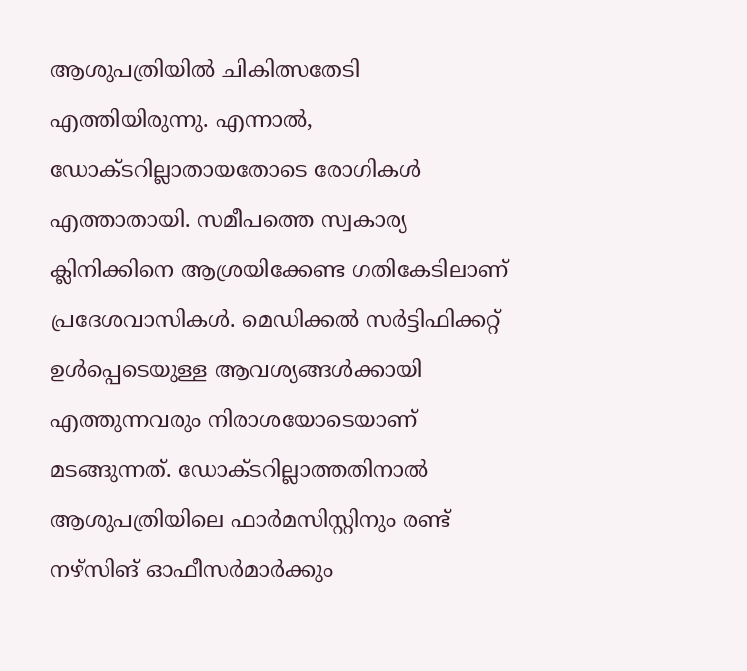ആശുപത്രിയില്‍ ചികിത്സതേടി എത്തിയിരുന്നു. എന്നാല്‍, ഡോക്ടറില്ലാതായതോടെ രോഗികള്‍ എത്താതായി. സമീപത്തെ സ്വകാര്യ ക്ലിനിക്കിനെ ആശ്രയിക്കേണ്ട ഗതികേടിലാണ് പ്രദേശവാസികള്‍. മെഡിക്കല്‍ സര്‍ട്ടിഫിക്കറ്റ് ഉള്‍പ്പെടെയുള്ള ആവശ്യങ്ങള്‍ക്കായി എത്തുന്നവരും നിരാശയോടെയാണ് മടങ്ങുന്നത്. ഡോക്ടറില്ലാത്തതിനാല്‍ ആശുപത്രിയിലെ ഫാര്‍മസിസ്റ്റിനും രണ്ട് നഴ്സിങ് ഓഫീസര്‍മാര്‍ക്കും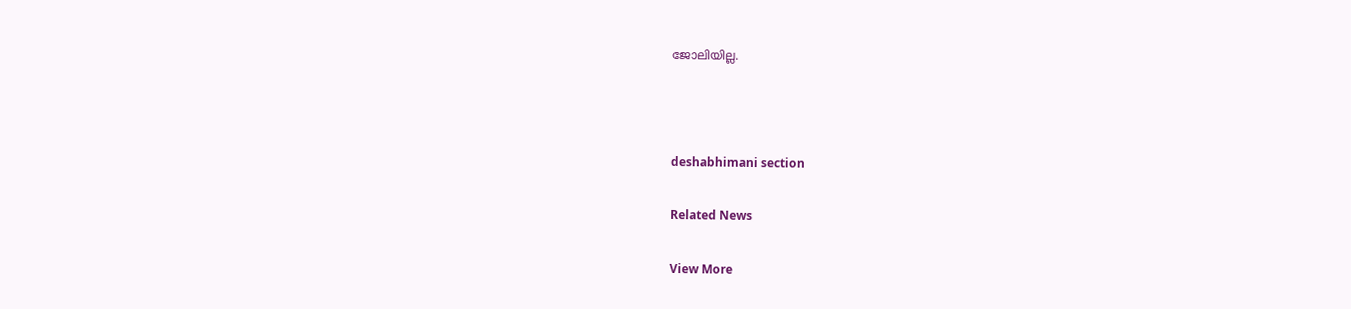ജോലിയില്ല.



deshabhimani section

Related News

View More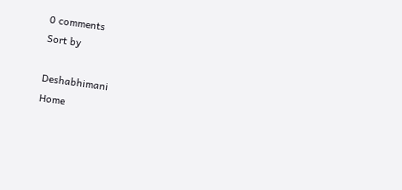0 comments
Sort by

Deshabhimani
Home